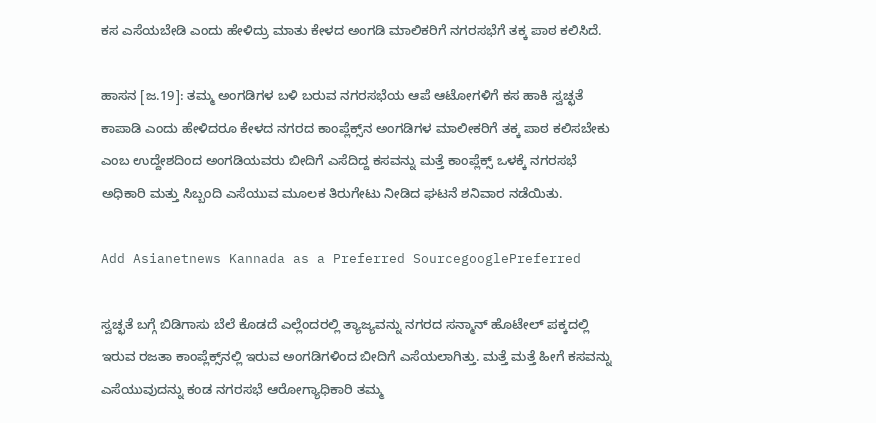ಕಸ ಎಸೆಯಬೇಡಿ ಎಂದು ಹೇಳಿದ್ರು ಮಾತು ಕೇಳದ ಅಂಗಡಿ ಮಾಲಿಕರಿಗೆ ನಗರಸಭೆಗೆ ತಕ್ಕ ಪಾಠ ಕಲಿಸಿದೆ.

ಹಾಸನ [ಜ.19]: ತಮ್ಮ ಅಂಗಡಿಗಳ ಬಳಿ ಬರುವ ನಗರಸಭೆಯ ಆಪೆ ಆಟೋಗಳಿಗೆ ಕಸ ಹಾಕಿ ಸ್ವಚ್ಛತೆ ಕಾಪಾಡಿ ಎಂದು ಹೇಳಿದರೂ ಕೇಳದ ನಗರದ ಕಾಂಪ್ಲೆಕ್ಸ್‌ನ ಅಂಗಡಿಗಳ ಮಾಲೀಕರಿಗೆ ತಕ್ಕ ಪಾಠ ಕಲಿಸಬೇಕು ಎಂಬ ಉದ್ದೇಶದಿಂದ ಅಂಗಡಿಯವರು ಬೀದಿಗೆ ಎಸೆದಿದ್ದ ಕಸವನ್ನು ಮತ್ತೆ ಕಾಂಪ್ಲೆಕ್ಸ್‌ ಒಳಕ್ಕೆ ನಗರಸಭೆ ಅಧಿಕಾರಿ ಮತ್ತು ಸಿಬ್ಬಂದಿ ಎಸೆಯುವ ಮೂಲಕ ತಿರುಗೇಟು ನೀಡಿದ ಘಟನೆ ಶನಿವಾರ ನಡೆಯಿತು.

Add Asianetnews Kannada as a Preferred SourcegooglePreferred

ಸ್ವಚ್ಛತೆ ಬಗ್ಗೆ ಬಿಡಿಗಾಸು ಬೆಲೆ ಕೊಡದೆ ಎಲ್ಲೆಂದರಲ್ಲಿ ತ್ಯಾಜ್ಯವನ್ನು ನಗರದ ಸನ್ಮಾನ್‌ ಹೊಟೇಲ್‌ ಪಕ್ಕದಲ್ಲಿ ಇರುವ ರಜತಾ ಕಾಂಪ್ಲೆಕ್ಸ್‌ನಲ್ಲಿ ಇರುವ ಅಂಗಡಿಗಳಿಂದ ಬೀದಿಗೆ ಎಸೆಯಲಾಗಿತ್ತು. ಮತ್ತೆ ಮತ್ತೆ ಹೀಗೆ ಕಸವನ್ನು ಎಸೆಯುವುದನ್ನು ಕಂಡ ನಗರಸಭೆ ಆರೋಗ್ಯಾಧಿಕಾರಿ ತಮ್ಮ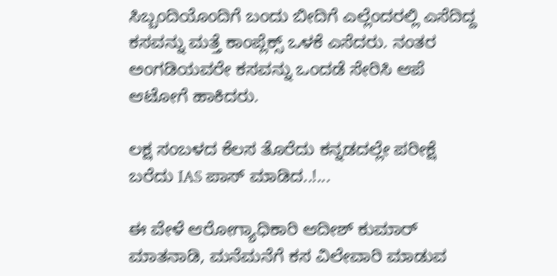ಸಿಬ್ಬಂದಿಯೊಂದಿಗೆ ಬಂದು ಬೀದಿಗೆ ಎಲ್ಲೆಂದರಲ್ಲಿ ಎಸೆದಿದ್ದ ಕಸವನ್ನು ಮತ್ತೆ ಕಾಂಪ್ಲೆಕ್ಸ್‌ ಒಳಕೆ ಎಸೆದರು. ನಂತರ ಅಂಗಡಿಯವರೇ ಕಸವನ್ನು ಒಂದಡೆ ಸೇರಿಸಿ ಆಪೆ ಆಟೋಗೆ ಹಾಕಿದರು.

ಲಕ್ಷ ಸಂಬಳದ ಕೆಲಸ ತೊರೆದು ಕನ್ನಡದಲ್ಲೇ ಪರೀಕ್ಷೆ ಬರೆದು IAS ಪಾಸ್ ಮಾಡಿದ..!...

ಈ ವೇಳೆ ಆರೋಗ್ಯಾಧಿಕಾರಿ ಆದೀಶ್‌ ಕುಮಾರ್‌ ಮಾತನಾಡಿ, ಮನೆಮನೆಗೆ ಕಸ ವಿಲೇವಾರಿ ಮಾಡುವ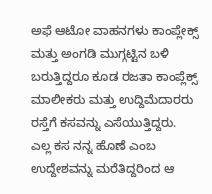ಅಫೆ ಆಟೋ ವಾಹನಗಳು ಕಾಂಪ್ಲೇಕ್ಸ್‌ ಮತ್ತು ಅಂಗಡಿ ಮುಗ್ಗಟ್ಟಿನ ಬಳಿ ಬರುತ್ತಿದ್ದರೂ ಕೂಡ ರಜತಾ ಕಾಂಪ್ಲೆಕ್ಸ್‌ ಮಾಲೀಕರು ಮತ್ತು ಉದ್ದಿಮೆದಾರರು ರಸ್ತೆಗೆ ಕಸವನ್ನು ಎಸೆಯುತ್ತಿದ್ದರು. ಎಲ್ಲ ಕಸ ನನ್ನ ಹೊಣೆ ಎಂಬ ಉದ್ದೇಶವನ್ನು ಮರೆತಿದ್ದರಿಂದ ಆ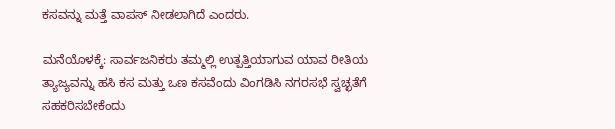ಕಸವನ್ನು ಮತ್ತೆ ವಾಪಸ್‌ ನೀಡಲಾಗಿದೆ ಎಂದರು.

ಮನೆಯೊಳಕ್ಕೆ: ಸಾರ್ವಜನಿಕರು ತಮ್ಮಲ್ಲಿ ಉತ್ಪತ್ತಿಯಾಗುವ ಯಾವ ರೀತಿಯ ತ್ಯಾಜ್ಯವನ್ನು ಹಸಿ ಕಸ ಮತ್ತು ಒಣ ಕಸವೆಂದು ವಿಂಗಡಿಸಿ ನಗರಸಭೆ ಸ್ವಚ್ಛತೆಗೆ ಸಹಕರಿಸಬೇಕೆಂದು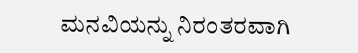ಮನವಿಯನ್ನು ನಿರಂತರವಾಗಿ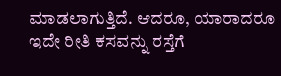ಮಾಡಲಾಗುತ್ತಿದೆ. ಆದರೂ, ಯಾರಾದರೂ ಇದೇ ರೀತಿ ಕಸವನ್ನು ರಸ್ತೆಗೆ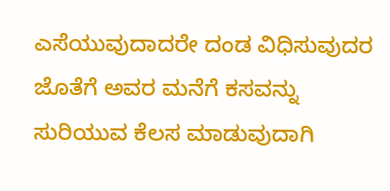ಎಸೆಯುವುದಾದರೇ ದಂಡ ವಿಧಿಸುವುದರ ಜೊತೆಗೆ ಅವರ ಮನೆಗೆ ಕಸವನ್ನು ಸುರಿಯುವ ಕೆಲಸ ಮಾಡುವುದಾಗಿ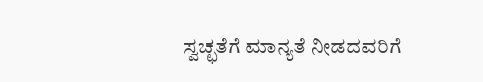ಸ್ವಚ್ಛತೆಗೆ ಮಾನ್ಯತೆ ನೀಡದವರಿಗೆ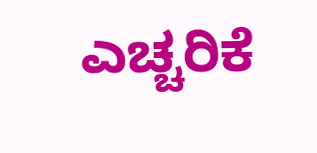ಎಚ್ಚರಿಕೆ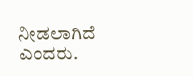ನೀಡಲಾಗಿದೆ ಎಂದರು.